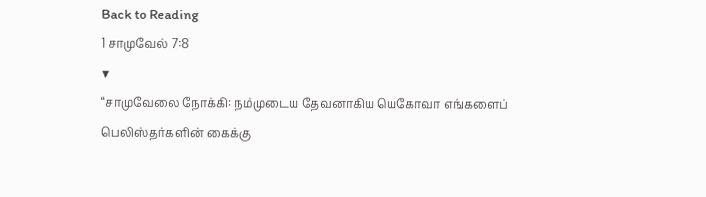Back to Reading
1 சாமுவேல் 7:8
▼
“சாமுவேலை நோக்கி: நம்முடைய தேவனாகிய யெகோவா எங்களைப் பெலிஸ்தர்களின் கைக்கு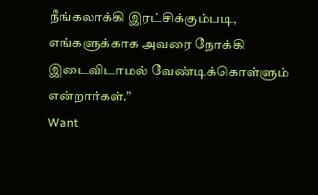நீங்கலாக்கி இரட்சிக்கும்படி, எங்களுக்காக அவரை நோக்கி இடைவிடாமல் வேண்டிக்கொள்ளும் என்றார்கள்.”
Want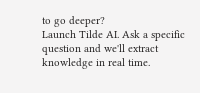to go deeper?
Launch Tilde AI. Ask a specific question and we'll extract knowledge in real time.